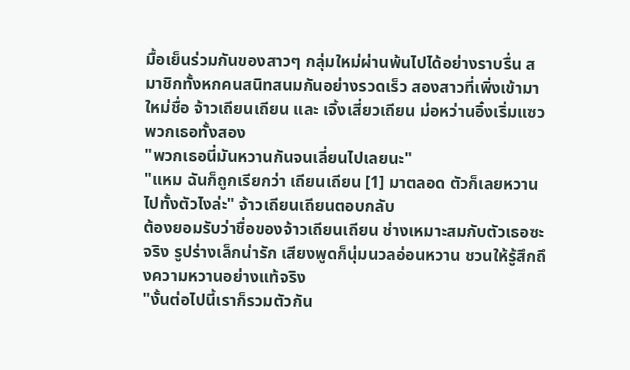มื้อเย็นร่วมกันของสาวๆ กลุ่มใหม่ผ่านพ้นไปได้อย่างราบรื่น สมาชิกทั้งหกคนสนิทสนมกันอย่างรวดเร็ว สองสาวที่เพิ่งเข้ามาใหม่ชื่อ จ้าวเถียนเถียน และ เจิ้งเสี่ยวเถียน ม่อหว่านอิ๋งเริ่มแซวพวกเธอทั้งสอง
"พวกเธอนี่มันหวานกันจนเลี่ยนไปเลยนะ"
"แหม ฉันก็ถูกเรียกว่า เถียนเถียน [1] มาตลอด ตัวก็เลยหวานไปทั้งตัวไงล่ะ" จ้าวเถียนเถียนตอบกลับ
ต้องยอมรับว่าชื่อของจ้าวเถียนเถียน ช่างเหมาะสมกับตัวเธอซะจริง รูปร่างเล็กน่ารัก เสียงพูดก็นุ่มนวลอ่อนหวาน ชวนให้รู้สึกถึงความหวานอย่างแท้จริง
"งั้นต่อไปนี้เราก็รวมตัวกัน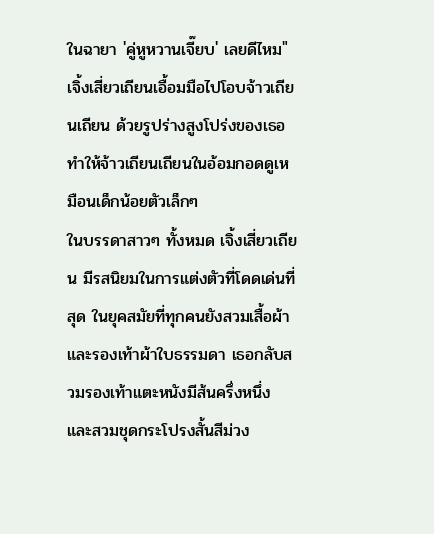ในฉายา 'คู่หูหวานเจี๊ยบ' เลยดีไหม" เจิ้งเสี่ยวเถียนเอื้อมมือไปโอบจ้าวเถียนเถียน ด้วยรูปร่างสูงโปร่งของเธอ ทำให้จ้าวเถียนเถียนในอ้อมกอดดูเหมือนเด็กน้อยตัวเล็กๆ
ในบรรดาสาวๆ ทั้งหมด เจิ้งเสี่ยวเถียน มีรสนิยมในการแต่งตัวที่โดดเด่นที่สุด ในยุคสมัยที่ทุกคนยังสวมเสื้อผ้าและรองเท้าผ้าใบธรรมดา เธอกลับสวมรองเท้าแตะหนังมีส้นครึ่งหนึ่ง และสวมชุดกระโปรงสั้นสีม่วง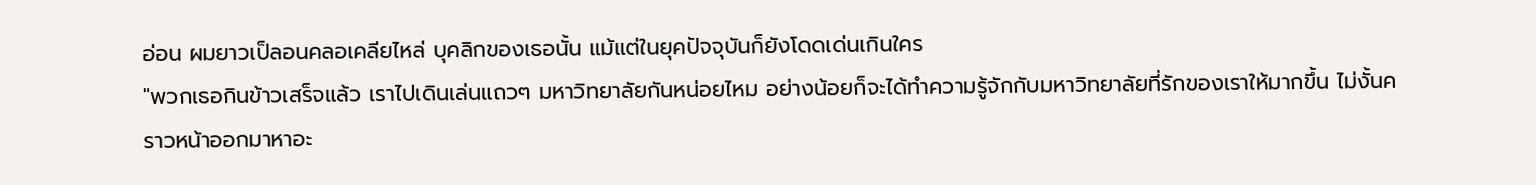อ่อน ผมยาวเป็ลอนคลอเคลียไหล่ บุคลิกของเธอนั้น แม้แต่ในยุคปัจจุบันก็ยังโดดเด่นเกินใคร
"พวกเธอกินข้าวเสร็จแล้ว เราไปเดินเล่นแถวๆ มหาวิทยาลัยกันหน่อยไหม อย่างน้อยก็จะได้ทำความรู้จักกับมหาวิทยาลัยที่รักของเราให้มากขึ้น ไม่งั้นคราวหน้าออกมาหาอะ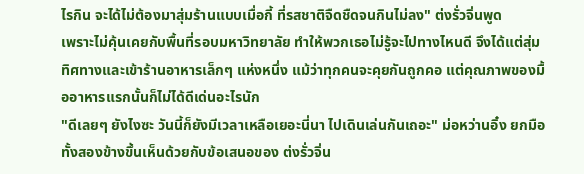ไรกิน จะได้ไม่ต้องมาสุ่มร้านแบบเมื่อกี้ ที่รสชาติจืดชืดจนกินไม่ลง" ต่งรั่วจิ่นพูด
เพราะไม่คุ้นเคยกับพื้นที่รอบมหาวิทยาลัย ทำให้พวกเธอไม่รู้จะไปทางไหนดี จึงได้แต่สุ่มทิศทางและเข้าร้านอาหารเล็กๆ แห่งหนึ่ง แม้ว่าทุกคนจะคุยกันถูกคอ แต่คุณภาพของมื้ออาหารแรกนั้นก็ไม่ได้ดีเด่นอะไรนัก
"ดีเลยๆ ยังไงซะ วันนี้ก็ยังมีเวลาเหลือเยอะนี่นา ไปเดินเล่นกันเถอะ" ม่อหว่านอิ๋ง ยกมือทั้งสองข้างขึ้นเห็นด้วยกับข้อเสนอของ ต่งรั่วจิ่น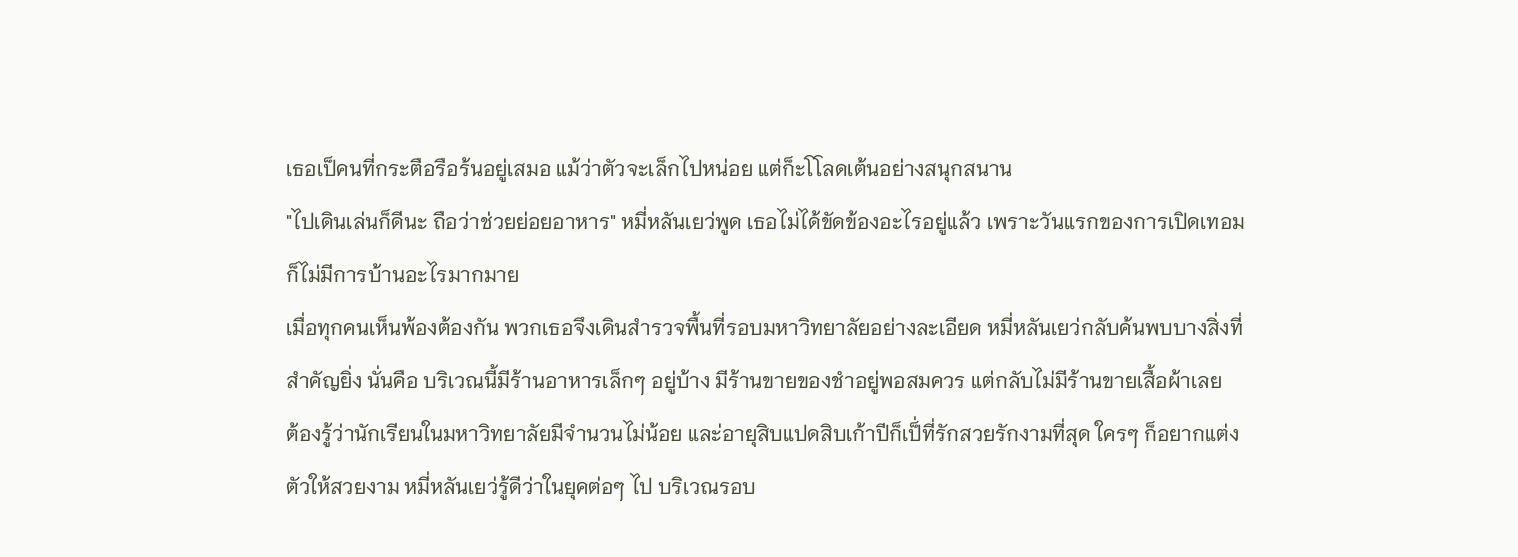เธอเป็คนที่กระตือรือร้นอยู่เสมอ แม้ว่าตัวจะเล็กไปหน่อย แต่ก็ะโโลดเต้นอย่างสนุกสนาน
"ไปเดินเล่นก็ดีนะ ถือว่าช่วยย่อยอาหาร" หมี่หลันเยว่พูด เธอไม่ได้ขัดข้องอะไรอยู่แล้ว เพราะวันแรกของการเปิดเทอมก็ไม่มีการบ้านอะไรมากมาย
เมื่อทุกคนเห็นพ้องต้องกัน พวกเธอจึงเดินสำรวจพื้นที่รอบมหาวิทยาลัยอย่างละเอียด หมี่หลันเยว่กลับค้นพบบางสิ่งที่สำคัญยิ่ง นั่นคือ บริเวณนี้มีร้านอาหารเล็กๆ อยู่บ้าง มีร้านขายของชำอยู่พอสมควร แต่กลับไม่มีร้านขายเสื้อผ้าเลย
ต้องรู้ว่านักเรียนในมหาวิทยาลัยมีจำนวนไม่น้อย และ่อายุสิบแปดสิบเก้าปีก็เป็่ที่รักสวยรักงามที่สุด ใครๆ ก็อยากแต่งตัวให้สวยงาม หมี่หลันเยว่รู้ดีว่าในยุคต่อๆ ไป บริเวณรอบ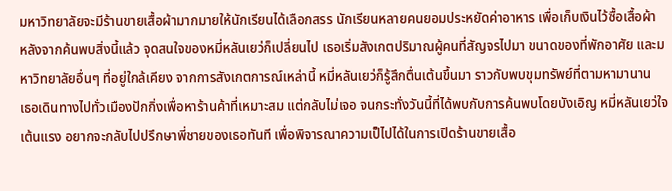มหาวิทยาลัยจะมีร้านขายเสื้อผ้ามากมายให้นักเรียนได้เลือกสรร นักเรียนหลายคนยอมประหยัดค่าอาหาร เพื่อเก็บเงินไว้ซื้อเสื้อผ้า
หลังจากค้นพบสิ่งนี้แล้ว จุดสนใจของหมี่หลันเยว่ก็เปลี่ยนไป เธอเริ่มสังเกตปริมาณผู้คนที่สัญจรไปมา ขนาดของที่พักอาศัย และมหาวิทยาลัยอื่นๆ ที่อยู่ใกล้เคียง จากการสังเกตการณ์เหล่านี้ หมี่หลันเยว่ก็รู้สึกตื่นเต้นขึ้นมา ราวกับพบขุมทรัพย์ที่ตามหามานาน
เธอเดินทางไปทั่วเมืองปักกิ่งเพื่อหาร้านค้าที่เหมาะสม แต่กลับไม่เจอ จนกระทั่งวันนี้ที่ได้พบกับการค้นพบโดยบังเอิญ หมี่หลันเยว่ใจเต้นแรง อยากจะกลับไปปรึกษาพี่ชายของเธอทันที เพื่อพิจารณาความเป็ไปได้ในการเปิดร้านขายเสื้อ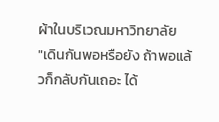ผ้าในบริเวณมหาวิทยาลัย
"เดินกันพอหรือยัง ถ้าพอแล้วก็กลับกันเถอะ ได้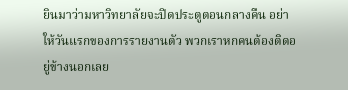ยินมาว่ามหาวิทยาลัยจะปิดประตูตอนกลางคืน อย่าให้วันแรกของการรายงานตัว พวกเราหกคนต้องติดอยู่ข้างนอกเลย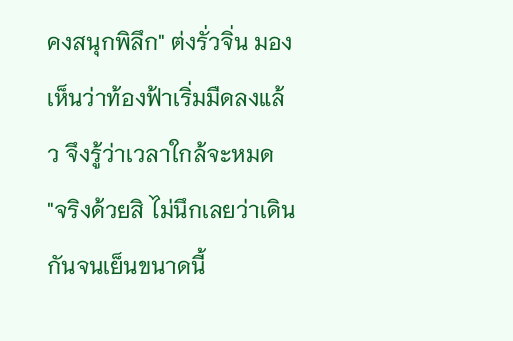คงสนุกพิลึก" ต่งรั่วจิ่น มองเห็นว่าท้องฟ้าเริ่มมืดลงแล้ว จึงรู้ว่าเวลาใกล้จะหมด
"จริงด้วยสิ ไม่นึกเลยว่าเดินกันจนเย็นขนาดนี้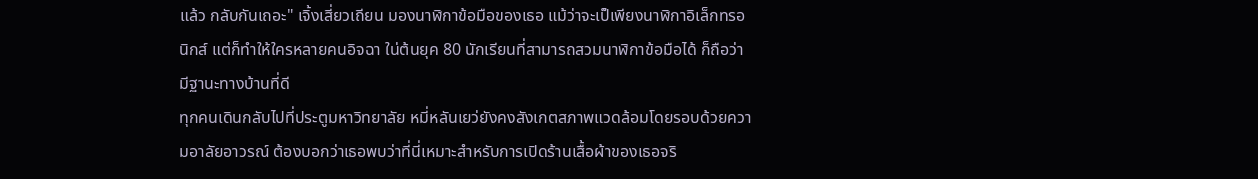แล้ว กลับกันเถอะ" เจิ้งเสี่ยวเถียน มองนาฬิกาข้อมือของเธอ แม้ว่าจะเป็เพียงนาฬิกาอิเล็กทรอนิกส์ แต่ก็ทำให้ใครหลายคนอิจฉา ใน่ต้นยุค 80 นักเรียนที่สามารถสวมนาฬิกาข้อมือได้ ก็ถือว่ามีฐานะทางบ้านที่ดี
ทุกคนเดินกลับไปที่ประตูมหาวิทยาลัย หมี่หลันเยว่ยังคงสังเกตสภาพแวดล้อมโดยรอบด้วยความอาลัยอาวรณ์ ต้องบอกว่าเธอพบว่าที่นี่เหมาะสำหรับการเปิดร้านเสื้อผ้าของเธอจริ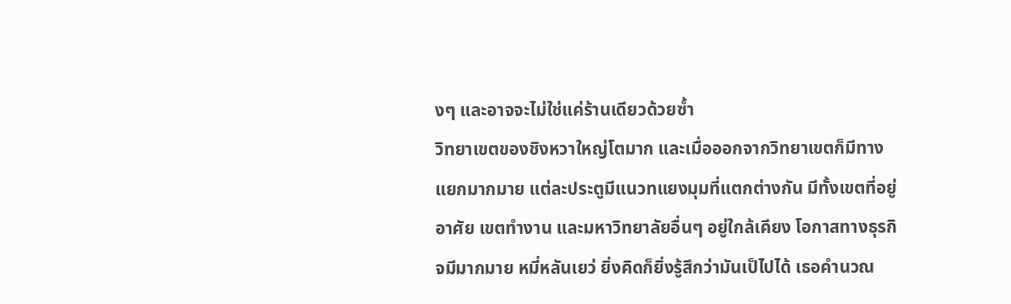งๆ และอาจจะไม่ใช่แค่ร้านเดียวด้วยซ้ำ
วิทยาเขตของชิงหวาใหญ่โตมาก และเมื่อออกจากวิทยาเขตก็มีทางแยกมากมาย แต่ละประตูมีแนวทแยงมุมที่แตกต่างกัน มีทั้งเขตที่อยู่อาศัย เขตทำงาน และมหาวิทยาลัยอื่นๆ อยู่ใกล้เคียง โอกาสทางธุรกิจมีมากมาย หมี่หลันเยว่ ยิ่งคิดก็ยิ่งรู้สึกว่ามันเป็ไปได้ เธอคำนวณ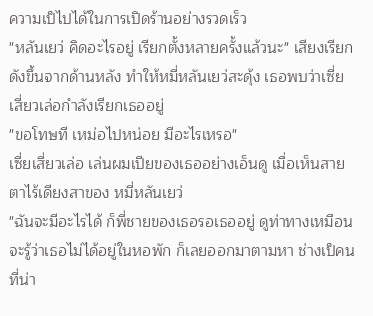ความเป็ไปได้ในการเปิดร้านอย่างรวดเร็ว
"หลันเยว่ คิดอะไรอยู่ เรียกตั้งหลายครั้งแล้วนะ" เสียงเรียกดังขึ้นจากด้านหลัง ทำให้หมี่หลันเยว่สะดุ้ง เธอพบว่าเซี่ยเสี่ยวเล่อกำลังเรียกเธออยู่
"ขอโทษที เหม่อไปหน่อย มีอะไรเหรอ"
เซี่ยเสี่ยวเล่อ เล่นผมเปียของเธออย่างเอ็นดู เมื่อเห็นสายตาไร้เดียงสาของ หมี่หลันเยว่
"ฉันจะมีอะไรได้ ก็พี่ชายของเธอรอเธออยู่ ดูท่าทางเหมือนจะรู้ว่าเธอไม่ได้อยู่ในหอพัก ก็เลยออกมาตามหา ช่างเป็คนที่น่า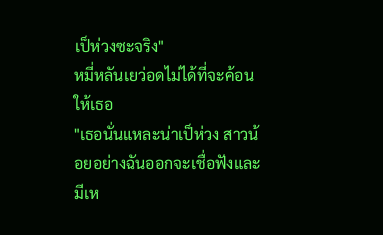เป็ห่วงซะจริง"
หมี่หลันเยว่อดไม่ได้ที่จะค้อนให้เธอ
"เธอนั่นแหละน่าเป็ห่วง สาวน้อยอย่างฉันออกจะเชื่อฟังและมีเห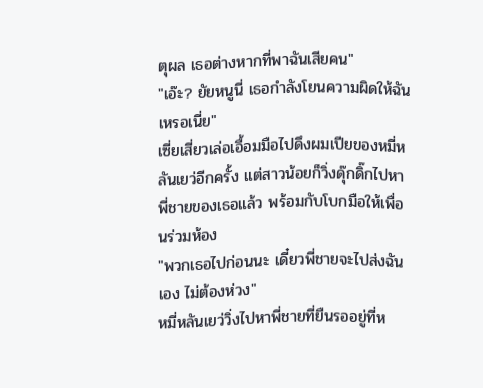ตุผล เธอต่างหากที่พาฉันเสียคน"
"เอ๊ะ? ยัยหนูนี่ เธอกำลังโยนความผิดให้ฉันเหรอเนี่ย"
เซี่ยเสี่ยวเล่อเอื้อมมือไปดึงผมเปียของหมี่หลันเยว่อีกครั้ง แต่สาวน้อยก็วิ่งดุ๊กดิ๊กไปหาพี่ชายของเธอแล้ว พร้อมกับโบกมือให้เพื่อนร่วมห้อง
"พวกเธอไปก่อนนะ เดี๋ยวพี่ชายจะไปส่งฉันเอง ไม่ต้องห่วง"
หมี่หลันเยว่วิ่งไปหาพี่ชายที่ยืนรออยู่ที่ห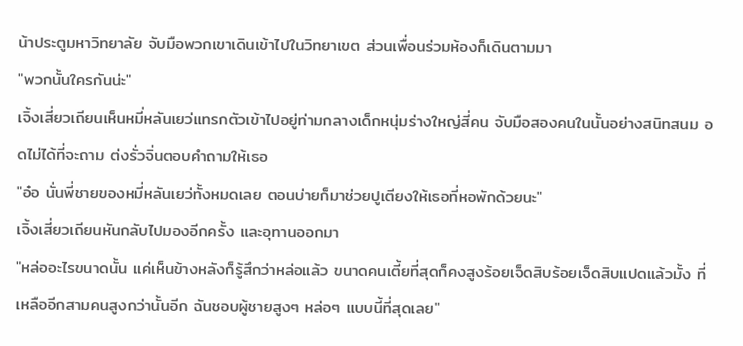น้าประตูมหาวิทยาลัย จับมือพวกเขาเดินเข้าไปในวิทยาเขต ส่วนเพื่อนร่วมห้องก็เดินตามมา
"พวกนั้นใครกันน่ะ"
เจิ้งเสี่ยวเถียนเห็นหมี่หลันเยว่แทรกตัวเข้าไปอยู่ท่ามกลางเด็กหนุ่มร่างใหญ่สี่คน จับมือสองคนในนั้นอย่างสนิทสนม อดไม่ได้ที่จะถาม ต่งรั่วจิ่นตอบคำถามให้เธอ
"อ๋อ นั่นพี่ชายของหมี่หลันเยว่ทั้งหมดเลย ตอนบ่ายก็มาช่วยปูเตียงให้เธอที่หอพักด้วยนะ"
เจิ้งเสี่ยวเถียนหันกลับไปมองอีกครั้ง และอุทานออกมา
"หล่ออะไรขนาดนั้น แค่เห็นข้างหลังก็รู้สึกว่าหล่อแล้ว ขนาดคนเตี้ยที่สุดก็คงสูงร้อยเจ็ดสิบร้อยเจ็ดสิบแปดแล้วมั้ง ที่เหลืออีกสามคนสูงกว่านั้นอีก ฉันชอบผู้ชายสูงๆ หล่อๆ แบบนี้ที่สุดเลย"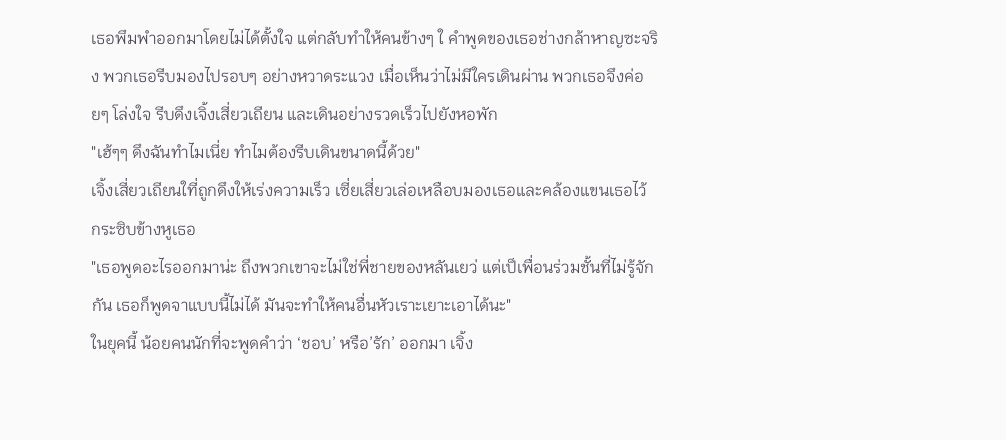เธอพึมพำออกมาโดยไม่ได้ตั้งใจ แต่กลับทำให้คนข้างๆ ใ คำพูดของเธอช่างกล้าหาญซะจริง พวกเธอรีบมองไปรอบๆ อย่างหวาดระแวง เมื่อเห็นว่าไม่มีใครเดินผ่าน พวกเธอจึงค่อยๆ โล่งใจ รีบดึงเจิ้งเสี่ยวเถียน และเดินอย่างรวดเร็วไปยังหอพัก
"เฮ้ๆๆ ดึงฉันทำไมเนี่ย ทำไมต้องรีบเดินขนาดนี้ด้วย"
เจิ้งเสี่ยวเถียนใที่ถูกดึงให้เร่งความเร็ว เซี่ยเสี่ยวเล่อเหลือบมองเธอและคล้องแขนเธอไว้ กระซิบข้างหูเธอ
"เธอพูดอะไรออกมาน่ะ ถึงพวกเขาจะไม่ใช่พี่ชายของหลันเยว่ แต่เป็เพื่อนร่วมชั้นที่ไม่รู้จักกัน เธอก็พูดจาแบบนี้ไม่ได้ มันจะทำให้คนอื่นหัวเราะเยาะเอาได้นะ"
ในยุคนี้ น้อยคนนักที่จะพูดคำว่า ‘ชอบ’ หรือ’รัก’ ออกมา เจิ้ง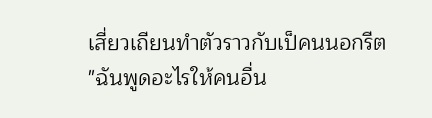เสี่ยวเถียนทำตัวราวกับเป็คนนอกรีต
"ฉันพูดอะไรให้คนอื่น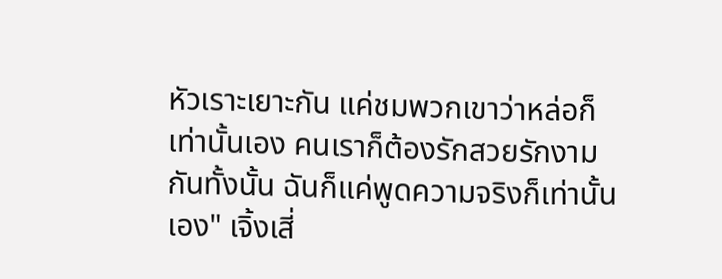หัวเราะเยาะกัน แค่ชมพวกเขาว่าหล่อก็เท่านั้นเอง คนเราก็ต้องรักสวยรักงามกันทั้งนั้น ฉันก็แค่พูดความจริงก็เท่านั้นเอง" เจิ้งเสี่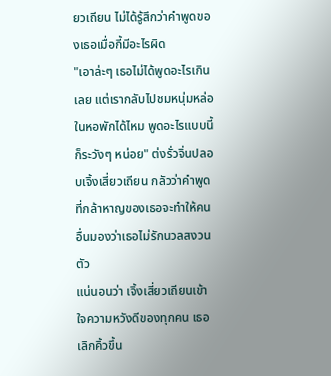ยวเถียน ไม่ได้รู้สึกว่าคำพูดของเธอเมื่อกี้มีอะไรผิด
"เอาล่ะๆ เธอไม่ได้พูดอะไรเกินเลย แต่เรากลับไปชมหนุ่มหล่อในหอพักได้ไหม พูดอะไรแบบนี้ก็ระวังๆ หน่อย" ต่งรั่วจิ่นปลอบเจิ้งเสี่ยวเถียน กลัวว่าคำพูดที่กล้าหาญของเธอจะทำให้คนอื่นมองว่าเธอไม่รักนวลสงวนตัว
แน่นอนว่า เจิ้งเสี่ยวเถียนเข้าใจความหวังดีของทุกคน เธอเลิกคิ้วขึ้น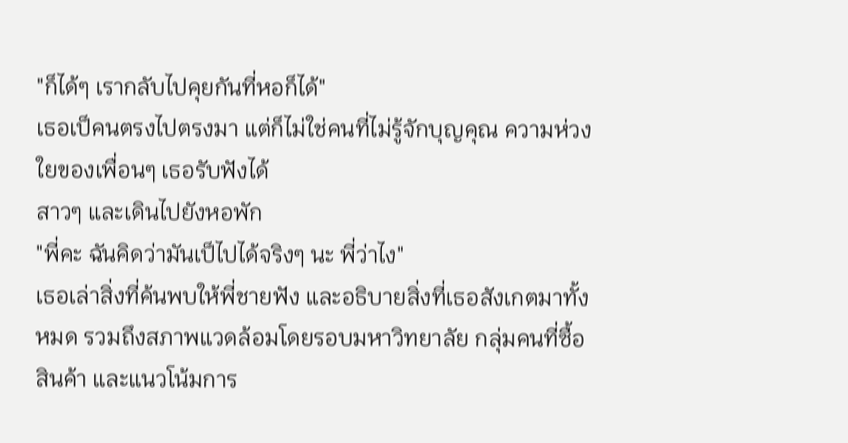"ก็ได้ๆ เรากลับไปคุยกันที่หอก็ได้"
เธอเป็คนตรงไปตรงมา แต่ก็ไม่ใช่คนที่ไม่รู้จักบุญคุณ ความห่วงใยของเพื่อนๆ เธอรับฟังได้
สาวๆ และเดินไปยังหอพัก
"พี่คะ ฉันคิดว่ามันเป็ไปได้จริงๆ นะ พี่ว่าไง"
เธอเล่าสิ่งที่ค้นพบให้พี่ชายฟัง และอธิบายสิ่งที่เธอสังเกตมาทั้งหมด รวมถึงสภาพแวดล้อมโดยรอบมหาวิทยาลัย กลุ่มคนที่ซื้อสินค้า และแนวโน้มการ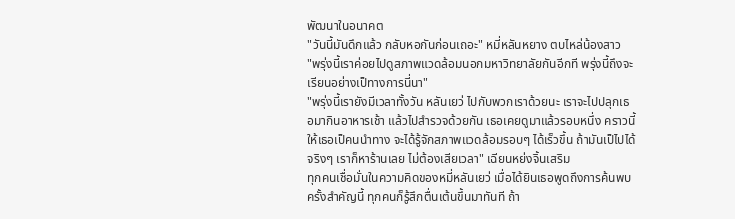พัฒนาในอนาคต
"วันนี้มันดึกแล้ว กลับหอกันก่อนเถอะ" หมี่หลันหยาง ตบไหล่น้องสาว
"พรุ่งนี้เราค่อยไปดูสภาพแวดล้อมนอกมหาวิทยาลัยกันอีกที พรุ่งนี้ถึงจะเรียนอย่างเป็ทางการนี่นา"
"พรุ่งนี้เรายังมีเวลาทั้งวัน หลันเยว่ ไปกับพวกเราด้วยนะ เราจะไปปลุกเธอมากินอาหารเช้า แล้วไปสำรวจด้วยกัน เธอเคยดูมาแล้วรอบหนึ่ง คราวนี้ให้เธอเป็คนนำทาง จะได้รู้จักสภาพแวดล้อมรอบๆ ได้เร็วขึ้น ถ้ามันเป็ไปได้จริงๆ เราก็หาร้านเลย ไม่ต้องเสียเวลา" เฉียนหย่งจิ้นเสริม
ทุกคนเชื่อมั่นในความคิดของหมี่หลันเยว่ เมื่อได้ยินเธอพูดถึงการค้นพบครั้งสำคัญนี้ ทุกคนก็รู้สึกตื่นเต้นขึ้นมาทันที ถ้า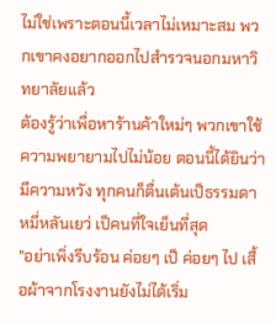ไม่ใช่เพราะตอนนี้เวลาไม่เหมาะสม พวกเขาคงอยากออกไปสำรวจนอกมหาวิทยาลัยแล้ว
ต้องรู้ว่าเพื่อหาร้านค้าใหม่ๆ พวกเขาใช้ความพยายามไปไม่น้อย ตอนนี้ได้ยินว่ามีความหวัง ทุกคนก็ตื่นเต้นเป็ธรรมดา หมี่หลันเยว่ เป็คนที่ใจเย็นที่สุด
"อย่าเพิ่งรีบร้อน ค่อยๆ เป็ ค่อยๆ ไป เสื้อผ้าจากโรงงานยังไม่ได้เริ่ม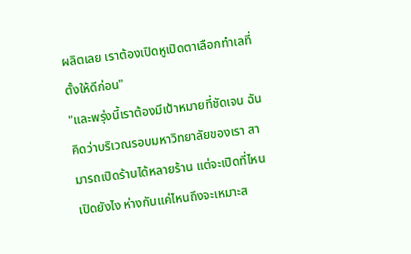ผลิตเลย เราต้องเปิดหูเปิดตาเลือกทำเลที่ตั้งให้ดีก่อน"
"และพรุ่งนี้เราต้องมีเป้าหมายที่ชัดเจน ฉันคิดว่าบริเวณรอบมหาวิทยาลัยของเรา สามารถเปิดร้านได้หลายร้าน แต่จะเปิดที่ไหน เปิดยังไง ห่างกันแค่ไหนถึงจะเหมาะส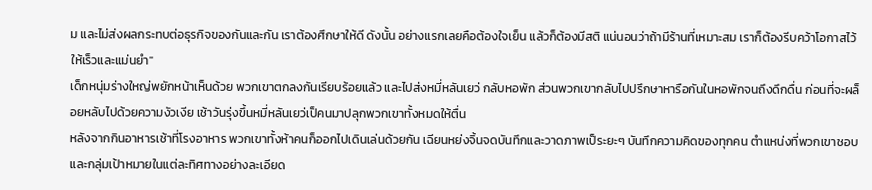ม และไม่ส่งผลกระทบต่อธุรกิจของกันและกัน เราต้องศึกษาให้ดี ดังนั้น อย่างแรกเลยคือต้องใจเย็น แล้วก็ต้องมีสติ แน่นอนว่าถ้ามีร้านที่เหมาะสม เราก็ต้องรีบคว้าโอกาสไว้ให้เร็วและแม่นยำ"
เด็กหนุ่มร่างใหญ่พยักหน้าเห็นด้วย พวกเขาตกลงกันเรียบร้อยแล้ว และไปส่งหมี่หลันเยว่ กลับหอพัก ส่วนพวกเขากลับไปปรึกษาหารือกันในหอพักจนถึงดึกดื่น ก่อนที่จะผล็อยหลับไปด้วยความงัวเงีย เช้าวันรุ่งขึ้นหมี่หลันเยว่เป็คนมาปลุกพวกเขาทั้งหมดให้ตื่น
หลังจากกินอาหารเช้าที่โรงอาหาร พวกเขาทั้งห้าคนก็ออกไปเดินเล่นด้วยกัน เฉียนหย่งจิ้นจดบันทึกและวาดภาพเป็ระยะๆ บันทึกความคิดของทุกคน ตำแหน่งที่พวกเขาชอบ และกลุ่มเป้าหมายในแต่ละทิศทางอย่างละเอียด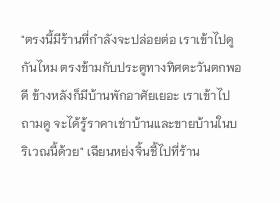"ตรงนี้มีร้านที่กำลังจะปล่อยต่อ เราเข้าไปดูกันไหม ตรงข้ามกับประตูทางทิศตะวันตกพอดี ข้างหลังก็มีบ้านพักอาศัยเยอะ เราเข้าไปถามดู จะได้รู้ราคาเช่าบ้านและขายบ้านในบริเวณนี้ด้วย" เฉียนหย่งจิ้นชี้ไปที่ร้าน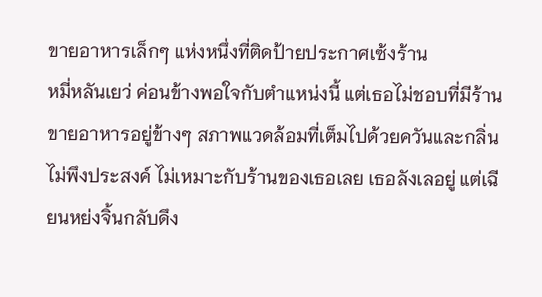ขายอาหารเล็กๆ แห่งหนึ่งที่ติดป้ายประกาศเซ้งร้าน
หมี่หลันเยว่ ค่อนข้างพอใจกับตำแหน่งนี้ แต่เธอไม่ชอบที่มีร้านขายอาหารอยู่ข้างๆ สภาพแวดล้อมที่เต็มไปด้วยควันและกลิ่นไม่พึงประสงค์ ไม่เหมาะกับร้านของเธอเลย เธอลังเลอยู่ แต่เฉียนหย่งจิ้นกลับดึง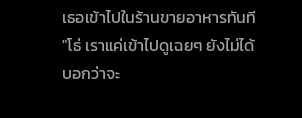เธอเข้าไปในร้านขายอาหารทันที
"โธ่ เราแค่เข้าไปดูเฉยๆ ยังไม่ได้บอกว่าจะ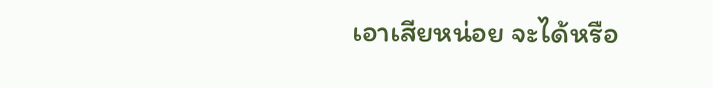เอาเสียหน่อย จะได้หรือ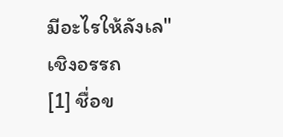มีอะไรให้ลังเล"
เชิงอรรถ
[1] ชื่อข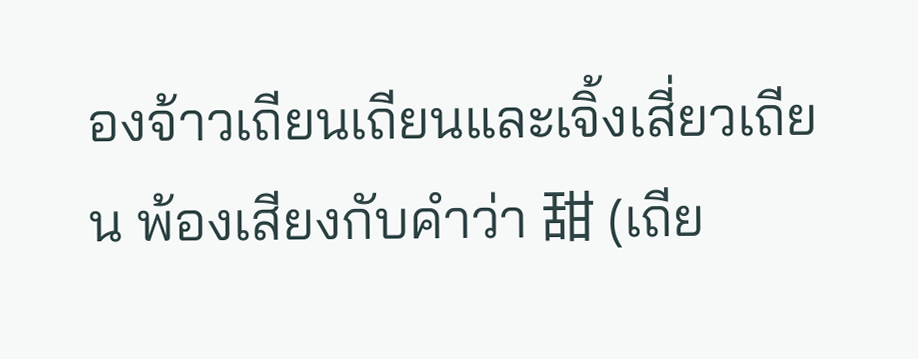องจ้าวเถียนเถียนและเจิ้งเสี่ยวเถียน พ้องเสียงกับคำว่า 甜 (เถีย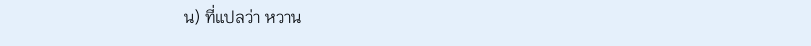น) ที่แปลว่า หวาน